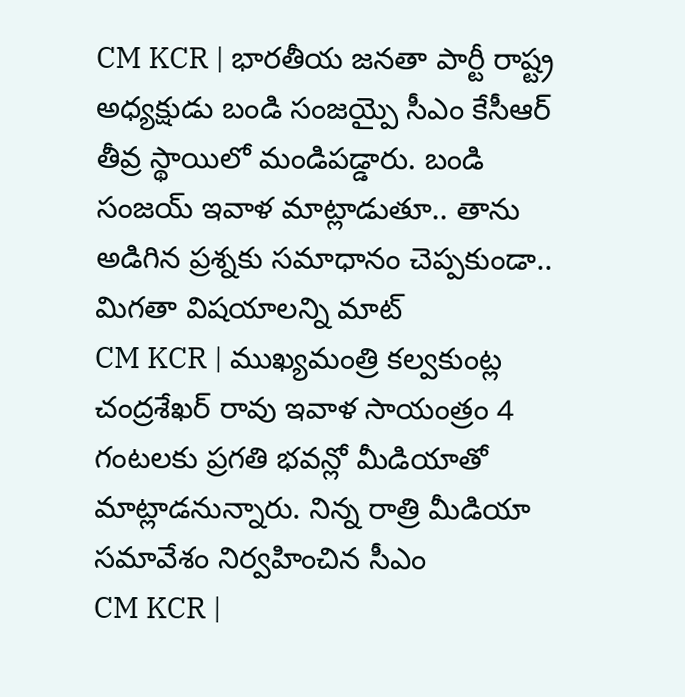CM KCR | భారతీయ జనతా పార్టీ రాష్ట్ర అధ్యక్షుడు బండి సంజయ్పై సీఎం కేసీఆర్ తీవ్ర స్థాయిలో మండిపడ్డారు. బండి సంజయ్ ఇవాళ మాట్లాడుతూ.. తాను అడిగిన ప్రశ్నకు సమాధానం చెప్పకుండా.. మిగతా విషయాలన్ని మాట్
CM KCR | ముఖ్యమంత్రి కల్వకుంట్ల చంద్రశేఖర్ రావు ఇవాళ సాయంత్రం 4 గంటలకు ప్రగతి భవన్లో మీడియాతో మాట్లాడనున్నారు. నిన్న రాత్రి మీడియా సమావేశం నిర్వహించిన సీఎం
CM KCR |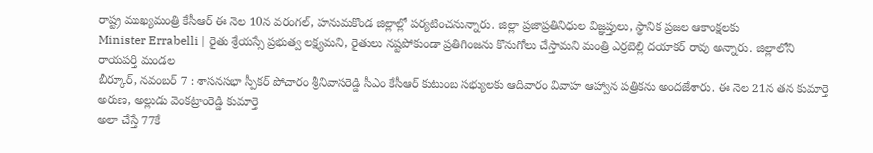రాష్ట్ర ముఖ్యమంత్రి కేసీఆర్ ఈ నెల 10న వరంగల్, హనుమకొండ జిల్లాల్లో పర్యటించనున్నారు. జిల్లా ప్రజాప్రతినిధుల విజ్ఞప్తులు, స్థానిక ప్రజల ఆకాంక్షలకు
Minister Errabelli | రైతు శ్రేయస్సే ప్రభుత్వ లక్ష్యమని, రైతులు నష్టపోకుండా ప్రతిగింజను కొనుగోలు చేస్తామని మంత్రి ఎర్రబెల్లి దయాకర్ రావు అన్నారు. జిల్లాలోని రాయపర్తి మండల
బీర్కూర్, నవంబర్ 7 : శాసనసభా స్పీకర్ పోచారం శ్రీనివాసరెడ్డి సీఎం కేసీఆర్ కుటుంబ సభ్యులకు ఆదివారం వివాహ ఆహ్వాన పత్రికను అందజేశారు. ఈ నెల 21న తన కుమార్తె అరుణ, అల్లుడు వెంకట్రాంరెడ్డి కుమార్తె
అలా చేస్తే 77కే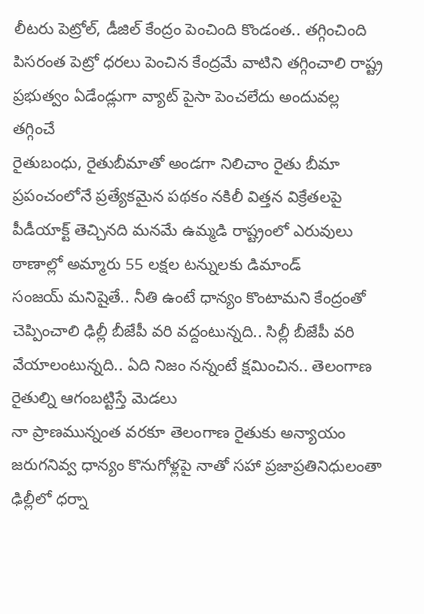లీటరు పెట్రోల్, డీజిల్ కేంద్రం పెంచింది కొండంత.. తగ్గించింది పిసరంత పెట్రో ధరలు పెంచిన కేంద్రమే వాటిని తగ్గించాలి రాష్ట్ర ప్రభుత్వం ఏడేండ్లుగా వ్యాట్ పైసా పెంచలేదు అందువల్ల తగ్గించే
రైతుబంధు, రైతుబీమాతో అండగా నిలిచాం రైతు బీమా ప్రపంచంలోనే ప్రత్యేకమైన పథకం నకిలీ విత్తన విక్రేతలపై పీడీయాక్ట్ తెచ్చినది మనమే ఉమ్మడి రాష్ట్రంలో ఎరువులు ఠాణాల్లో అమ్మారు 55 లక్షల టన్నులకు డిమాండ్
సంజయ్ మనిషైతే.. నీతి ఉంటే ధాన్యం కొంటామని కేంద్రంతో చెప్పించాలి ఢిల్లీ బీజేపీ వరి వద్దంటున్నది.. సిల్లీ బీజేపీ వరి వేయాలంటున్నది.. ఏది నిజం నన్నంటే క్షమించిన.. తెలంగాణ రైతుల్ని ఆగంబట్టిస్తే మెడలు
నా ప్రాణమున్నంత వరకూ తెలంగాణ రైతుకు అన్యాయం జరుగనివ్వ ధాన్యం కొనుగోళ్లపై నాతో సహా ప్రజాప్రతినిధులంతా ఢిల్లీలో ధర్నా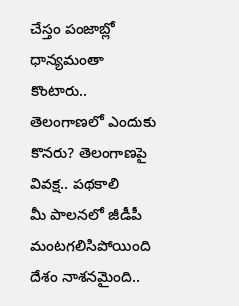చేస్తం పంజాబ్లో ధాన్యమంతా కొంటారు.. తెలంగాణలో ఎందుకు కొనరు? తెలంగాణపై వివక్ష.. పథకాలి
మీ పాలనలో జీడీపీ మంటగలిసిపోయింది దేశం నాశనమైంది..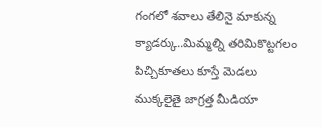గంగలో శవాలు తేలినై మాకున్న క్యాడర్కు..మిమ్మల్ని తరిమికొట్టగలం పిచ్చికూతలు కూస్తే మెడలు ముక్కలైతై జాగ్రత్త మీడియా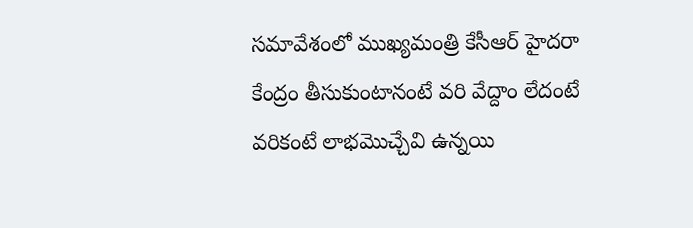సమావేశంలో ముఖ్యమంత్రి కేసీఆర్ హైదరా
కేంద్రం తీసుకుంటానంటే వరి వేద్దాం లేదంటే వరికంటే లాభమొచ్చేవి ఉన్నయి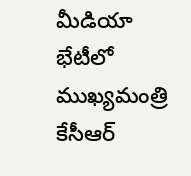మీడియా భేటీలో ముఖ్యమంత్రి కేసీఆర్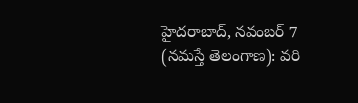హైదరాబాద్, నవంబర్ 7 (నమస్తే తెలంగాణ): వరి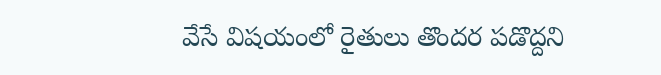వేసే విషయంలో రైతులు తొందర పడొద్దని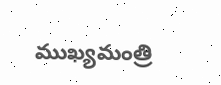ముఖ్యమంత్రి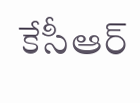కేసీఆర్